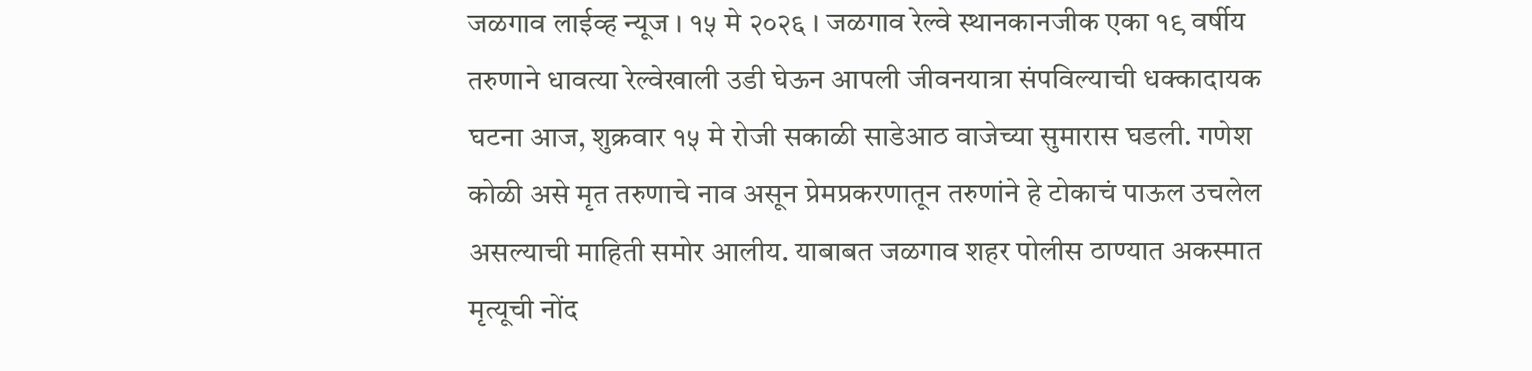जळगाव लाईव्ह न्यूज । १५ मे २०२६ । जळगाव रेल्वे स्थानकानजीक एका १९ वर्षीय तरुणाने धावत्या रेल्वेखाली उडी घेऊन आपली जीवनयात्रा संपविल्याची धक्कादायक घटना आज, शुक्रवार १५ मे रोजी सकाळी साडेआठ वाजेच्या सुमारास घडली. गणेश कोळी असे मृत तरुणाचे नाव असून प्रेमप्रकरणातून तरुणांने हे टोकाचं पाऊल उचलेल असल्याची माहिती समोर आलीय. याबाबत जळगाव शहर पोलीस ठाण्यात अकस्मात मृत्यूची नोंद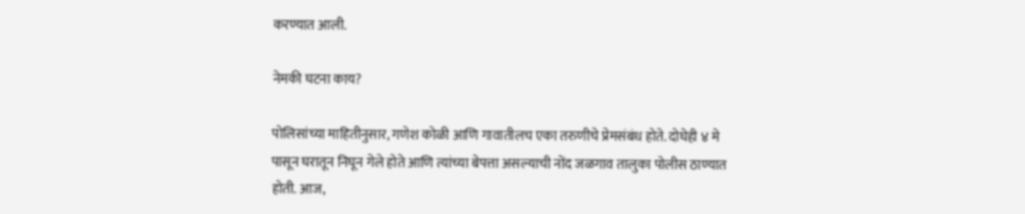करण्यात आली.

नेमकी घटना काय?

पोलिसांच्या माहितीनुसार, गणेश कोळी आणि गावातीलच एका तरुणीचे प्रेमसंबंध होते. दोघेही ४ मे पासून घरातून निघून गेले होते आणि त्यांच्या बेपत्ता असल्याची नोंद जळगाव तालुका पोलीस ठाण्यात होती. आज,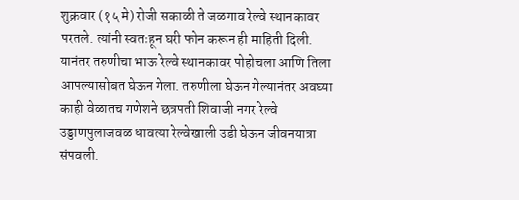शुक्रवार (१५ मे) रोजी सकाळी ते जळगाव रेल्वे स्थानकावर परतले. त्यांनी स्वतःहून घरी फोन करून ही माहिती दिली. यानंतर तरुणीचा भाऊ रेल्वे स्थानकावर पोहोचला आणि तिला आपल्यासोबत घेऊन गेला. तरुणीला घेऊन गेल्यानंतर अवघ्या काही वेळातच गणेशने छत्रपती शिवाजी नगर रेल्वे उड्डाणपुलाजवळ धावत्या रेल्वेखाली उडी घेऊन जीवनयात्रा संपवली.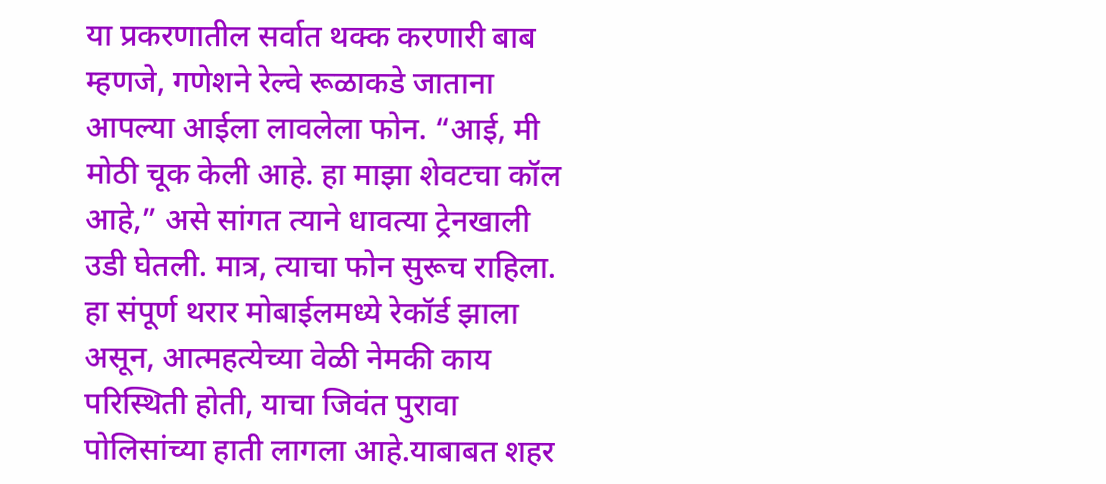या प्रकरणातील सर्वात थक्क करणारी बाब म्हणजे, गणेशने रेल्वे रूळाकडे जाताना आपल्या आईला लावलेला फोन. “आई, मी मोठी चूक केली आहे. हा माझा शेवटचा कॉल आहे,” असे सांगत त्याने धावत्या ट्रेनखाली उडी घेतली. मात्र, त्याचा फोन सुरूच राहिला. हा संपूर्ण थरार मोबाईलमध्ये रेकॉर्ड झाला असून, आत्महत्येच्या वेळी नेमकी काय परिस्थिती होती, याचा जिवंत पुरावा पोलिसांच्या हाती लागला आहे.याबाबत शहर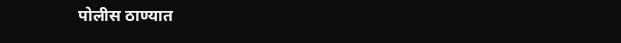पोलीस ठाण्यात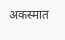अकस्मात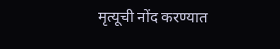मृत्यूची नोंद करण्यात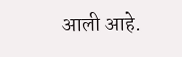आली आहे.